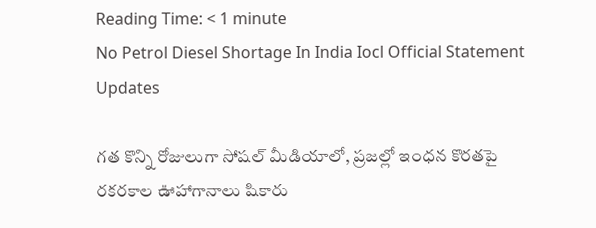Reading Time: < 1 minute
No Petrol Diesel Shortage In India Iocl Official Statement Updates

గత కొన్ని రోజులుగా సోషల్ మీడియాలో, ప్రజల్లో ఇంధన కొరతపై రకరకాల ఊహాగానాలు షికారు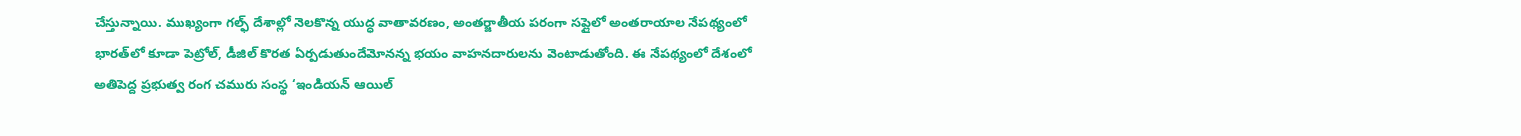చేస్తున్నాయి. ముఖ్యంగా గల్ఫ్ దేశాల్లో నెలకొన్న యుద్ధ వాతావరణం, అంతర్జాతీయ పరంగా సప్లైలో అంతరాయాల నేపథ్యంలో భారత్‌లో కూడా పెట్రోల్, డీజిల్ కొరత ఏర్పడుతుందేమోనన్న భయం వాహనదారులను వెంటాడుతోంది. ఈ నేపథ్యంలో దేశంలో అతిపెద్ద ప్రభుత్వ రంగ చమురు సంస్థ ‘ఇండియన్ ఆయిల్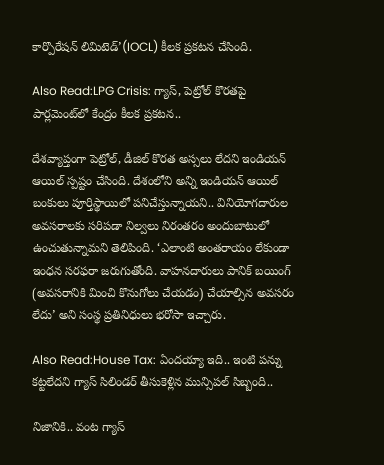కార్పొరేషన్ లిమిటెడ్’(IOCL) కీలక ప్రకటన చేసింది.

Also Read:LPG Crisis: గ్యాస్, పెట్రోల్ కొరతపై పార్లమెంట్‌లో కేంద్రం కీలక ప్రకటన..

దేశవ్యాప్తంగా పెట్రోల్, డీజిల్ కొరత అస్సలు లేదని ఇండియన్ ఆయిల్ స్పష్టం చేసింది. దేశంలోని అన్ని ఇండియన్ ఆయిల్ బంకులు పూర్తిస్థాయిలో పనిచేస్తున్నాయని.. వినియోగదారుల అవసరాలకు సరిపడా నిల్వలు నిరంతరం అందుబాటులో ఉంచుతున్నామని తెలిపింది. ‘ఎలాంటి అంతరాయం లేకుండా ఇంధన సరఫరా జరుగుతోంది. వాహనదారులు పానిక్ బయింగ్ (అవసరానికి మించి కొనుగోలు చేయడం) చేయాల్సిన అవసరం లేదు’ అని సంస్థ ప్రతినిధులు భరోసా ఇచ్చారు.

Also Read:House Tax: ఏందయ్యా ఇది.. ఇంటి పన్ను కట్టలేదని గ్యాస్ సిలిండర్ తీసుకెళ్లిన మున్సిపల్ సిబ్బంది..

నిజానికి.. వంట గ్యాస్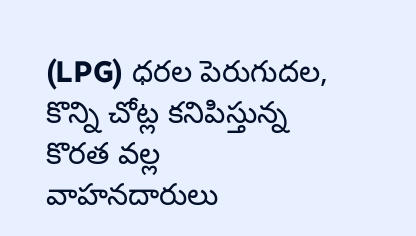(LPG) ధరల పెరుగుదల, కొన్ని చోట్ల కనిపిస్తున్న కొరత వల్ల వాహనదారులు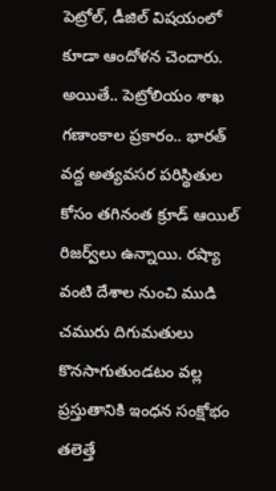పెట్రోల్, డీజిల్ విషయంలో కూడా ఆందోళన చెందారు. అయితే.. పెట్రోలియం శాఖ గణాంకాల ప్రకారం.. భారత్ వద్ద అత్యవసర పరిస్థితుల కోసం తగినంత క్రూడ్ ఆయిల్ రిజర్వ్‌లు ఉన్నాయి. రష్యా వంటి దేశాల నుంచి ముడి చమురు దిగుమతులు కొనసాగుతుండటం వల్ల ప్రస్తుతానికి ఇంధన సంక్షోభం తలెత్తే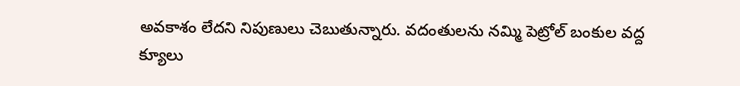అవకాశం లేదని నిపుణులు చెబుతున్నారు. వదంతులను నమ్మి పెట్రోల్ బంకుల వద్ద క్యూలు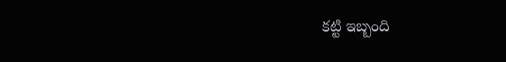కట్టి ఇబ్బంది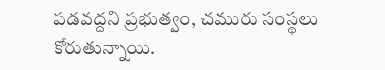పడవద్దని ప్రభుత్వం, చమురు సంస్థలు కోరుతున్నాయి.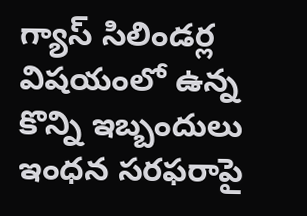గ్యాస్ సిలిండర్ల విషయంలో ఉన్న కొన్ని ఇబ్బందులు ఇంధన సరఫరాపై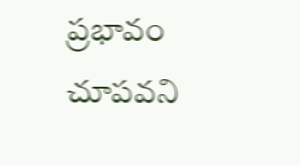ప్రభావం చూపవని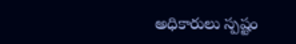అధికారులు స్పష్టం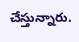చేస్తున్నారు.